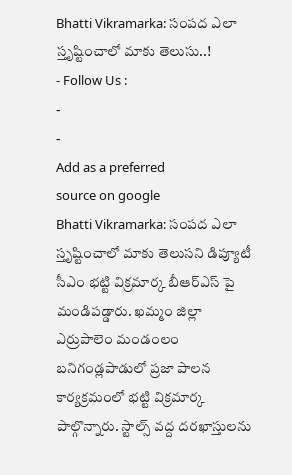Bhatti Vikramarka: సంపద ఎలా స్తృష్టించాలో మాకు తెలుసు..!
- Follow Us :
-
-
Add as a preferred
source on google
Bhatti Vikramarka: సంపద ఎలా స్తృష్టించాలో మాకు తెలుసని డిప్యూటీ సీఎం భట్టి విక్రమార్క బీఆర్ఎస్ పై మండిపడ్డారు. ఖమ్మం జిల్లా ఎర్రుపాలెం మండంలం బనిగండ్లపాడులో ప్రజా పాలన కార్యక్రమంలో భట్టి విక్రమార్క పాల్గొన్నారు. స్టాల్స్ వద్ద దరఖాస్తులను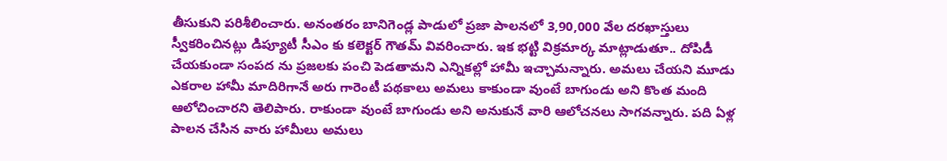తీసుకుని పరిశీలించారు. అనంతరం బానిగెండ్ల పాడులో ప్రజా పాలనలో 3,90,000 వేల దరఖాస్తులు స్వీకరించినట్లు డిప్యూటీ సీఎం కు కలెక్టర్ గౌతమ్ వివరించారు. ఇక భట్టి విక్రమార్క మాట్లాడుతూ.. దోపిడీ చేయకుండా సంపద ను ప్రజలకు పంచి పెడతామని ఎన్నికల్లో హామీ ఇచ్చామన్నారు. అమలు చేయని మూడు ఎకరాల హామీ మాదిరిగానే అరు గారెంటీ పథకాలు అమలు కాకుండా వుంటే బాగుండు అని కొంత మంది ఆలోచించారని తెలిపారు. రాకుండా వుంటే బాగుండు అని అనుకునే వారి ఆలోచనలు సాగవన్నారు. పది ఏళ్ల పాలన చేసిన వారు హామీలు అమలు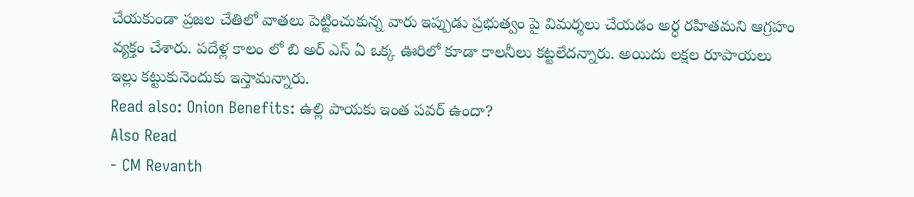చేయకుండా ప్రజల చేతిలో వాతలు పెట్టించుకున్న వారు ఇప్పుడు ప్రభుత్వం పై విమర్శలు చేయడం అర్ధ రహితమని ఆగ్రహం వ్యక్తం చేశారు. పదేళ్ల కాలం లో బి అర్ ఎస్ ఏ ఒక్క ఊరిలో కూడా కాలనీలు కట్టలేదన్నారు. అయిదు లక్షల రూపాయలు ఇల్లు కట్టుకునెందుకు ఇస్తామన్నారు.
Read also: Onion Benefits: ఉల్లి పాయకు ఇంత పవర్ ఉందా?
Also Read
- CM Revanth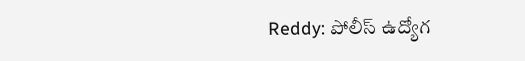Reddy: పోలీస్ ఉద్యోగ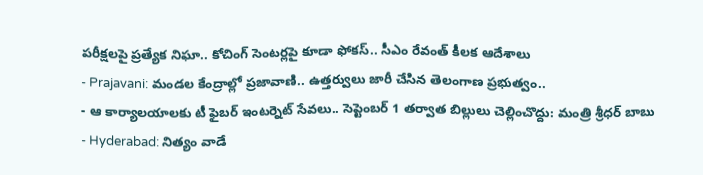పరీక్షలపై ప్రత్యేక నిఘా.. కోచింగ్ సెంటర్లపై కూడా ఫోకస్.. సీఎం రేవంత్ కీలక ఆదేశాలు
- Prajavani: మండల కేంద్రాల్లో ప్రజావాణి.. ఉత్తర్వులు జారీ చేసిన తెలంగాణ ప్రభుత్వం..
- ఆ కార్యాలయాలకు టీ ఫైబర్ ఇంటర్నెట్ సేవలు.. సెప్టెంబర్ 1 తర్వాత బిల్లులు చెల్లించొద్దు: మంత్రి శ్రీధర్ బాబు
- Hyderabad: నిత్యం వాడే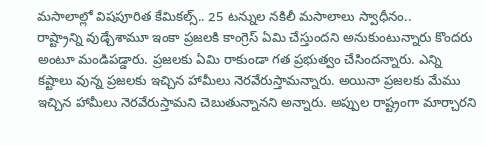మసాలాల్లో విషపూరిత కేమికల్స్.. 25 టన్నుల నకిలీ మసాలాలు స్వాధీనం..
రాష్ట్రాన్ని వుడ్చేశామూ ఇంకా ప్రజలకి కాంగ్రెస్ ఏమి చేస్తుందని అనుకుంటున్నారు కొందరు అంటూ మండిపడ్డారు. ప్రజలకు ఏమి రాకుండా గత ప్రభుత్వం చేసిందన్నారు. ఎన్ని కష్టాలు వున్న ప్రజలకు ఇచ్చిన హామీలు నెరవేరుస్తామన్నారు. అయినా ప్రజలకు మేము ఇచ్చిన హామీలు నెరవేరుస్తామని చెబుతున్నానని అన్నారు. అప్పుల రాష్ట్రంగా మార్చారని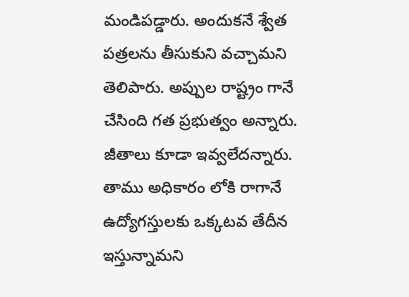మండిపడ్డారు. అందుకనే శ్వేత పత్రలను తీసుకుని వచ్చామని తెలిపారు. అప్పుల రాష్ట్రం గానే చేసింది గత ప్రభుత్వం అన్నారు. జీతాలు కూడా ఇవ్వలేదన్నారు. తాము అధికారం లోకి రాగానే ఉద్యోగస్తులకు ఒక్కటవ తేదీన ఇస్తున్నామని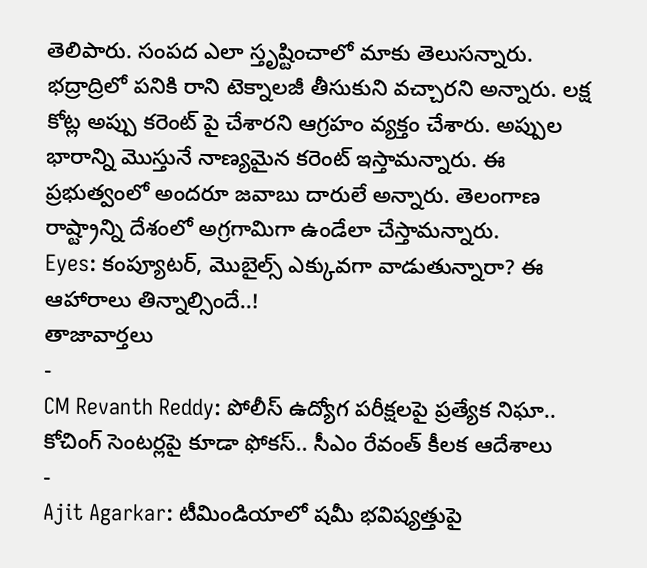తెలిపారు. సంపద ఎలా స్తృష్టించాలో మాకు తెలుసన్నారు. భద్రాద్రిలో పనికి రాని టెక్నాలజీ తీసుకుని వచ్చారని అన్నారు. లక్ష కోట్ల అప్పు కరెంట్ పై చేశారని ఆగ్రహం వ్యక్తం చేశారు. అప్పుల భారాన్ని మొస్తునే నాణ్యమైన కరెంట్ ఇస్తామన్నారు. ఈ ప్రభుత్వంలో అందరూ జవాబు దారులే అన్నారు. తెలంగాణ రాష్ట్రాన్ని దేశంలో అగ్రగామిగా ఉండేలా చేస్తామన్నారు.
Eyes: కంప్యూటర్, మొబైల్స్ ఎక్కువగా వాడుతున్నారా? ఈ ఆహారాలు తిన్నాల్సిందే..!
తాజావార్తలు
-
CM Revanth Reddy: పోలీస్ ఉద్యోగ పరీక్షలపై ప్రత్యేక నిఘా.. కోచింగ్ సెంటర్లపై కూడా ఫోకస్.. సీఎం రేవంత్ కీలక ఆదేశాలు
-
Ajit Agarkar: టీమిండియాలో షమీ భవిష్యత్తుపై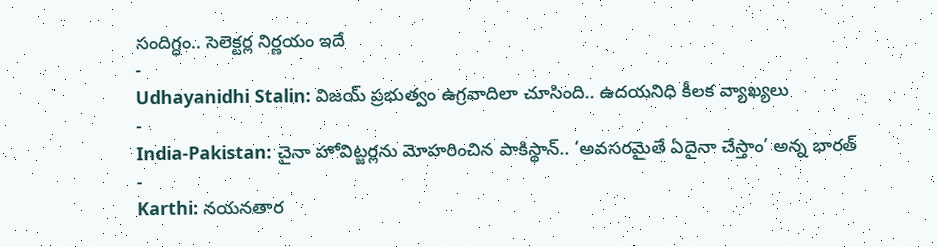సందిగ్ధం.. సెలెక్టర్ల నిర్ణయం ఇదే
-
Udhayanidhi Stalin: విజయ్ ప్రభుత్వం ఉగ్రవాదిలా చూసింది.. ఉదయనిధి కీలక వ్యాఖ్యలు
-
India-Pakistan: చైనా హోవిట్జర్లను మోహరించిన పాకిస్థాన్.. ‘అవసరమైతే ఏదైనా చేస్తాం’ అన్న భారత్
-
Karthi: నయనతార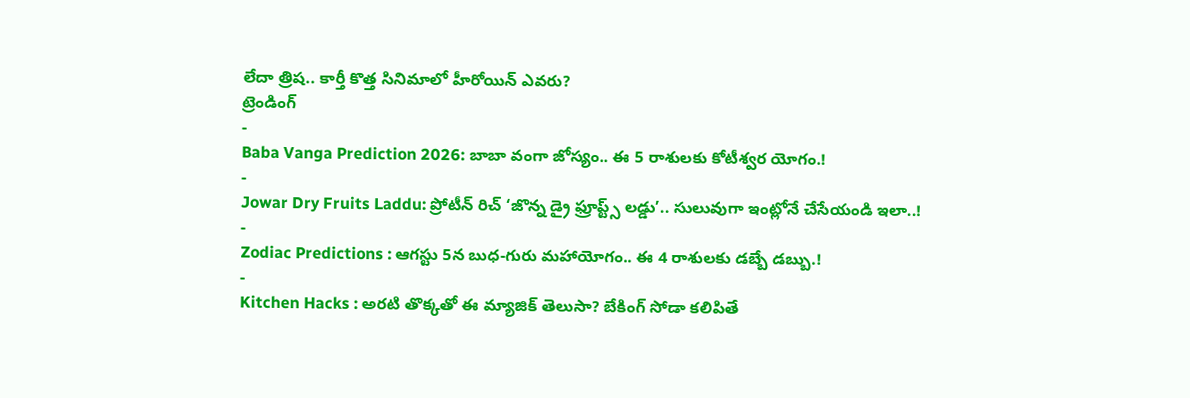లేదా త్రిష.. కార్తీ కొత్త సినిమాలో హీరోయిన్ ఎవరు?
ట్రెండింగ్
-
Baba Vanga Prediction 2026: బాబా వంగా జోస్యం.. ఈ 5 రాశులకు కోటీశ్వర యోగం.!
-
Jowar Dry Fruits Laddu: ప్రోటీన్ రిచ్ ‘జొన్న డ్రై ఫ్రూప్ట్స్ లడ్డు’.. సులువుగా ఇంట్లోనే చేసేయండి ఇలా..!
-
Zodiac Predictions : ఆగస్టు 5న బుధ-గురు మహాయోగం.. ఈ 4 రాశులకు డబ్బే డబ్బు.!
-
Kitchen Hacks : అరటి తొక్కతో ఈ మ్యాజిక్ తెలుసా? బేకింగ్ సోడా కలిపితే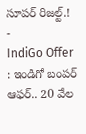సూపర్ రిజల్ట్.!
-
IndiGo Offer : ఇండిగో బంపర్ ఆఫర్.. 20 వేల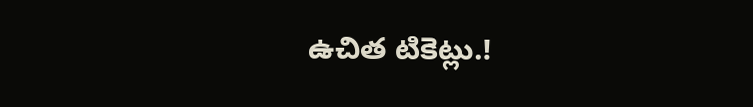ఉచిత టికెట్లు.!